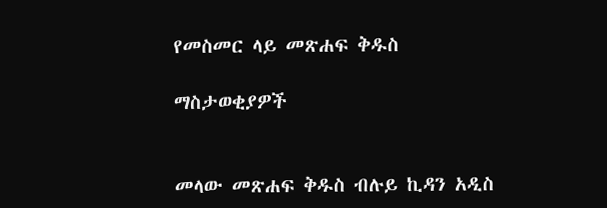የመስመር ላይ መጽሐፍ ቅዱስ

ማስታወቂያዎች


መላው መጽሐፍ ቅዱስ ብሉይ ኪዳን አዲስ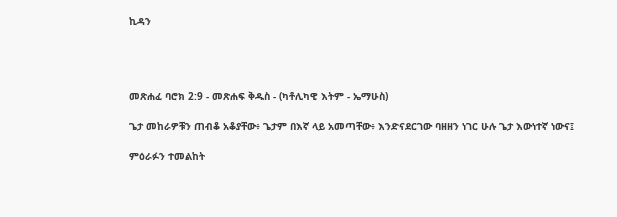ኪዳን




መጽሐፈ ባሮክ 2:9 - መጽሐፍ ቅዱስ - (ካቶሊካዊ እትም - ኤማሁስ)

ጌታ መከራዎቹን ጠብቆ አቆያቸው፥ ጌታም በእኛ ላይ አመጣቸው፥ እንድናደርገው ባዘዘን ነገር ሁሉ ጌታ እውነተኛ ነውና፤

ምዕራፉን ተመልከት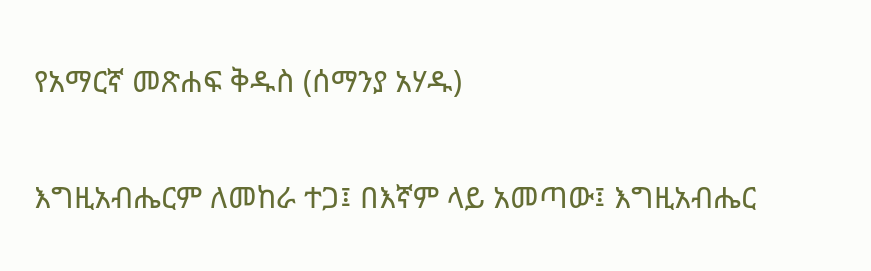የአማርኛ መጽሐፍ ቅዱስ (ሰማንያ አሃዱ)

እግዚአብሔርም ለመከራ ተጋ፤ በእኛም ላይ አመጣው፤ እግዚአብሔር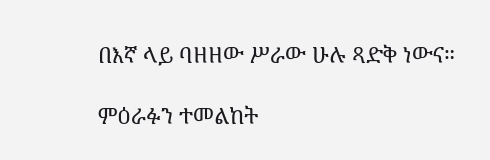በእኛ ላይ ባዘዘው ሥራው ሁሉ ጻድቅ ነውና።

ምዕራፉን ተመልከት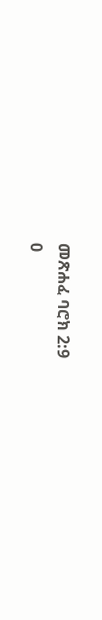መጽሐፈ ባሮክ 2:9
0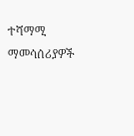ተሻማሚ ማመሳሰሪያዎች